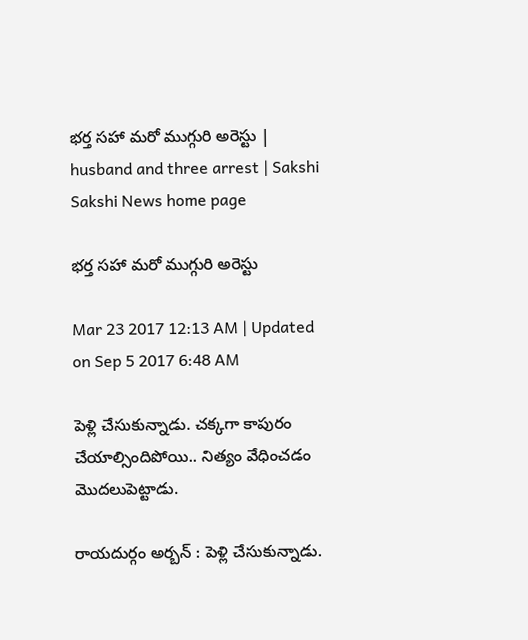భర్త సహా మరో ముగ్గురి అరెస్టు | husband and three arrest | Sakshi
Sakshi News home page

భర్త సహా మరో ముగ్గురి అరెస్టు

Mar 23 2017 12:13 AM | Updated on Sep 5 2017 6:48 AM

పెళ్లి చేసుకున్నాడు. చక్కగా కాపురం చేయాల్సిందిపోయి.. నిత్యం వేధించడం మొదలుపెట్టాడు.

రాయదుర్గం అర్బన్‌ : పెళ్లి చేసుకున్నాడు.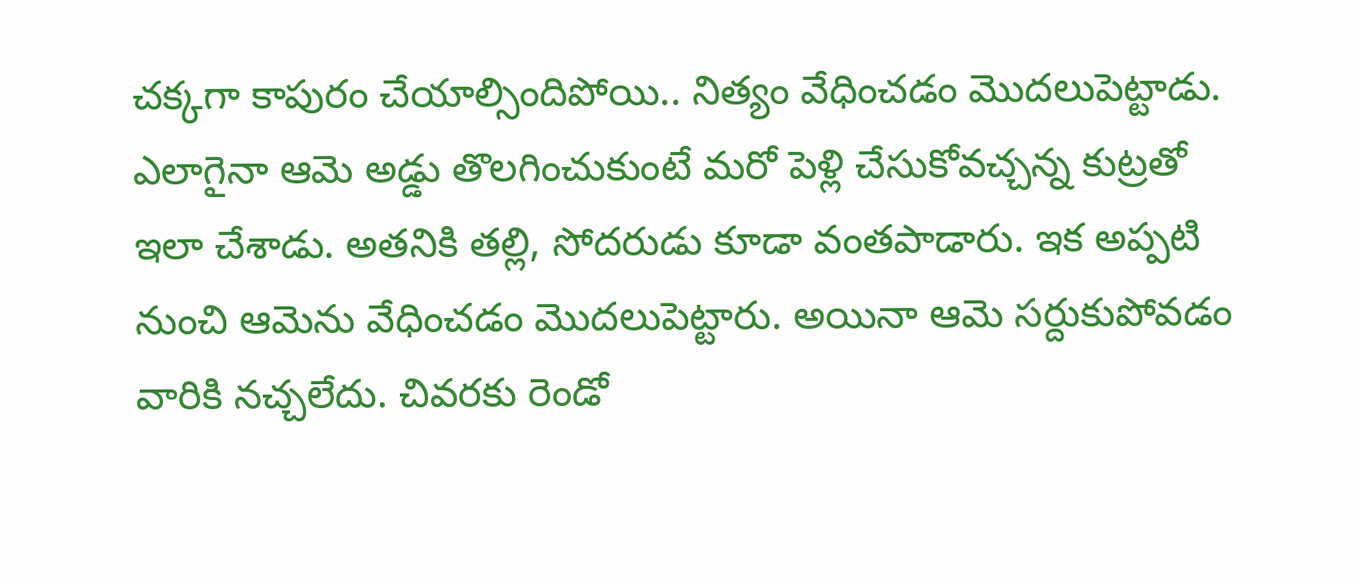చక్కగా కాపురం చేయాల్సిందిపోయి.. నిత్యం వేధించడం మొదలుపెట్టాడు. ఎలాగైనా ఆమె అడ్డు తొలగించుకుంటే మరో పెళ్లి చేసుకోవచ్చన్న కుట్రతో ఇలా చేశాడు. అతనికి తల్లి, సోదరుడు కూడా వంతపాడారు. ఇక అప్పటి నుంచి ఆమెను వేధించడం మొదలుపెట్టారు. అయినా ఆమె సర్దుకుపోవడం వారికి నచ్చలేదు. చివరకు రెండో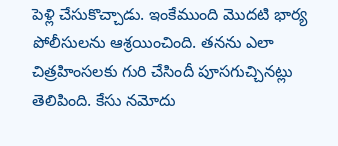పెళ్లి చేసుకొచ్చాడు. ఇంకేముంది మొదటి భార్య పోలీసులను ఆశ్రయించింది. తనను ఎలా చిత్రహింసలకు గురి చేసిందీ పూసగుచ్చినట్లు తెలిపింది. కేసు నమోదు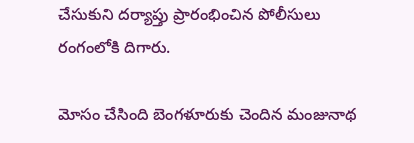చేసుకుని దర్యాప్తు ప్రారంభించిన పోలీసులు రంగంలోకి దిగారు.

మోసం చేసింది బెంగళూరుకు చెందిన మంజునాథ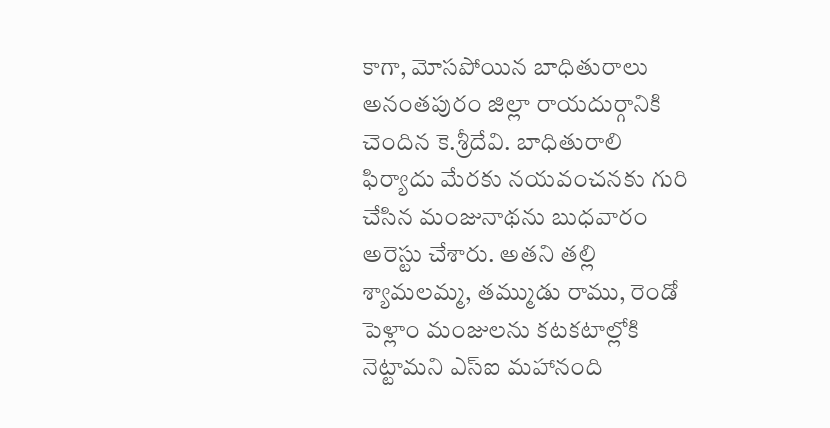కాగా, మోసపోయిన బాధితురాలు అనంతపురం జిల్లా రాయదుర్గానికి చెందిన కె.శ్రీదేవి. బాధితురాలి ఫిర్యాదు మేరకు నయవంచనకు గురి చేసిన మంజునాథను బుధవారం అరెస్టు చేశారు. అతని తల్లి శ్యామలమ్మ, తమ్ముడు రాము, రెండో పెళ్లాం మంజులను కటకటాల్లోకి నెట్టామని ఎస్‌ఐ మహానంది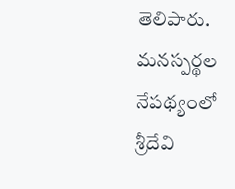తెలిపారు. మనస్పర్థల నేపథ్యంలో శ్రీదేవి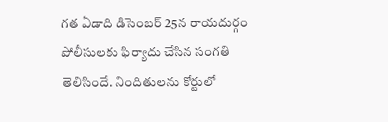గత ఏడాది డిసెంబర్‌ 25న రాయదుర్గం పోలీసులకు ఫిర్యాదు చేసిన సంగతి తెలిసిందే. నిందితులను కోర్టులో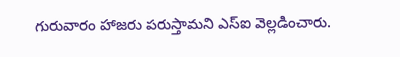గురువారం హాజరు పరుస్తామని ఎస్‌ఐ వెల్లడించారు.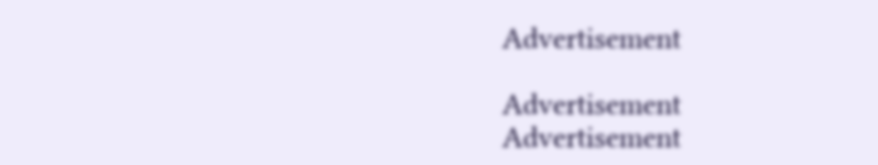Advertisement

Advertisement
Advertisement